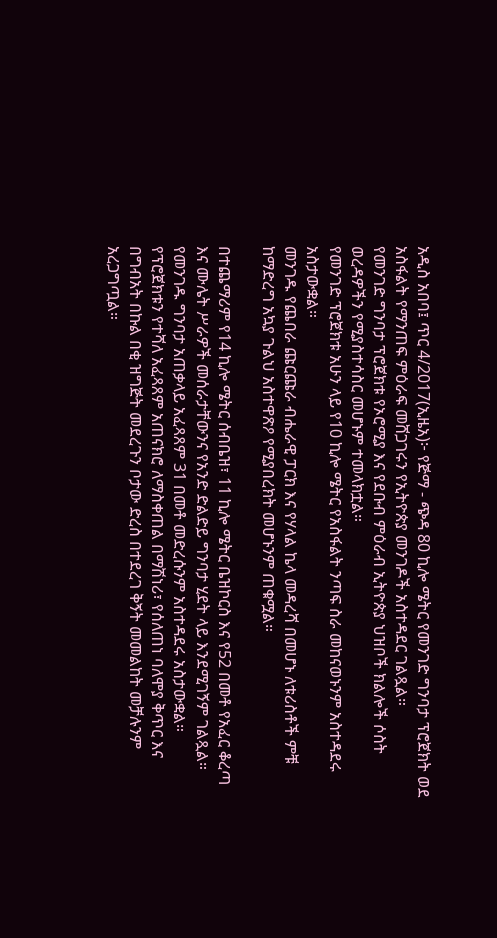አዲስ አበባ፤ ጥር 4/2017(ኢዜአ)፦ የጅማ - ጭዳ 80 ኪሎ ሜትር የመንገድ ግንባታ ፕሮጀክት ወደ አስፋልት የማንጠፍ ምዕራፍ መሸጋገሩን የኢትዮጵያ መንገዶች አስተዳደር ገልጿል።
የመንገድ ግንባታ ፕሮጀክቱ የኦሮሚያ እና የደቡብ ምዕራብ ኢትዮጵያ ህዝቦች ክልሎች ሶስት ወረዳዎችን የሚያስተሳስር መሆኑም ተመላክቷል።
የመንገድ ፕሮጀክቱ አሁን ላይ የ10 ኪሎ ሜትር የአስፋልት ንጣፍ ስራ መከናወኑንም አስተዳደሩ አስታውቋል።
መንገዱ የጨበራ ጩርጩራ ብሔራዊ ፓርክ እና የሃላል ኬላ መዳረሻ በመሆኑ ለቱሪስቶች ምቹ ከማድረግ አኳያ ጉልህ አስተዋጽዖ የሚያበረክት መሆኑንም ጠቁሟል።

በተጨማሪም የ14 ኪሎ ሜትር ሰብቤዝ፣ 11 ኪሎ ሜትር ቤዝኮርስ እና የ52 በመቶ የአፈር ቆረጣ እና ሙሌት ሥራዎች መሰራታቸውንና የአንድ ድልድይ ግንባታ ሂደት ላይ እንደሚገኝም ገልጿል።
የመንገዱ ግንባታ አጠቃላይ አፈጻጸም 31 በመቶ መድረሱንም አስተዳደሩ አስታውቋል።
የፕሮጀክቱን የተሻለ አፈጻጸም አጠናክሮ ለማስቀጠል በማሽነሪ፣ የሰለጠነ ባለሞያ ቅጥር እና በግብአት በኩል በቂ ዝግጅት መደረጉን ቦታው ድረስ በተደረገ ቅኝት መመልከት መቻሉንም አረጋግጧል።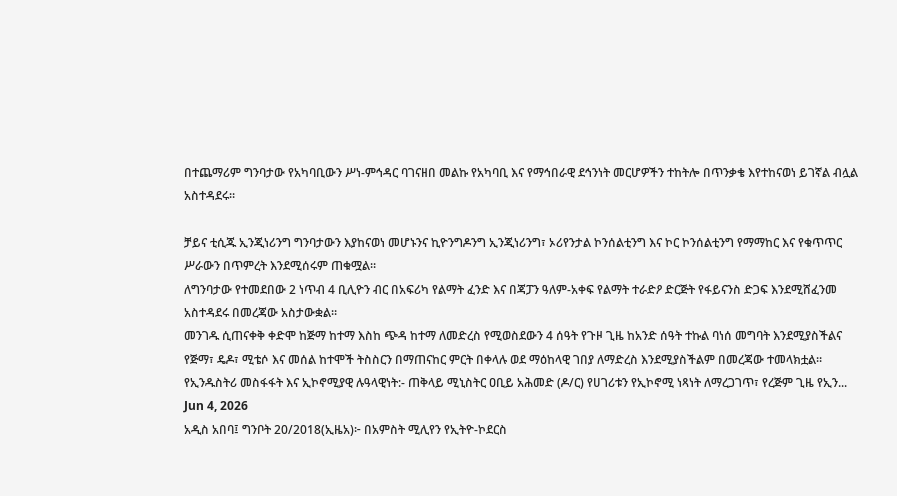በተጨማሪም ግንባታው የአካባቢውን ሥነ-ምኅዳር ባገናዘበ መልኩ የአካባቢ እና የማኅበራዊ ደኅንነት መርሆዎችን ተከትሎ በጥንቃቄ እየተከናወነ ይገኛል ብሏል አስተዳደሩ።

ቻይና ቲሲጁ ኢንጂነሪንግ ግንባታውን እያከናወነ መሆኑንና ኪዮንግዶንግ ኢንጂነሪንግ፣ ኦሪየንታል ኮንሰልቲንግ እና ኮር ኮንሰልቲንግ የማማከር እና የቁጥጥር ሥራውን በጥምረት እንደሚሰሩም ጠቁሟል።
ለግንባታው የተመደበው 2 ነጥብ 4 ቢሊዮን ብር በአፍሪካ የልማት ፈንድ እና በጃፓን ዓለም-አቀፍ የልማት ተራድዖ ድርጅት የፋይናንስ ድጋፍ እንደሚሸፈንመ አስተዳደሩ በመረጃው አስታውቋል።
መንገዱ ሲጠናቀቅ ቀድሞ ከጅማ ከተማ እስከ ጭዳ ከተማ ለመድረስ የሚወስደውን 4 ሰዓት የጉዞ ጊዜ ከአንድ ሰዓት ተኩል ባነሰ መግባት እንደሚያስችልና የጅማ፣ ዴዶ፣ ሚቴሶ እና መሰል ከተሞች ትስስርን በማጠናከር ምርት በቀላሉ ወደ ማዕከላዊ ገበያ ለማድረስ እንደሚያስችልም በመረጃው ተመላክቷል።
የኢንዱስትሪ መስፋፋት እና ኢኮኖሚያዊ ሉዓላዊነት:- ጠቅላይ ሚኒስትር ዐቢይ አሕመድ (ዶ/ር) የሀገሪቱን የኢኮኖሚ ነጻነት ለማረጋገጥ፣ የረጅም ጊዜ የኢን...
Jun 4, 2026
አዲስ አበባ፤ ግንቦት 20/2018(ኢዜአ)፦ በአምስት ሚሊየን የኢትዮ-ኮደርስ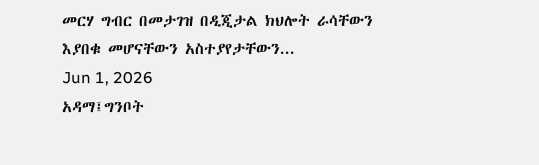መርሃ ግብር በመታገዝ በዲጂታል ክህሎት ራሳቸውን እያበቁ መሆናቸውን አስተያየታቸውን...
Jun 1, 2026
አዳማ፤ግንቦት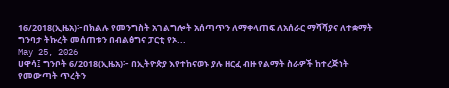16/2018(ኢዜአ)፦በክልሉ የመንግስት አገልግሎት አሰጣጥን ለማቀላጠፍ ለአሰራር ማሻሻያና ለተቋማት ግንባታ ትኩረት መሰጠቱን በብልፅግና ፓርቲ የኦ...
May 25, 2026
ሀዋሳ፤ ግንቦት 6/2018(ኢዜአ)፦ በኢትዮጵያ እየተከናወኑ ያሉ ዘርፈ ብዙ የልማት ስራዎች ከተረጅነት የመውጣት ጥረትን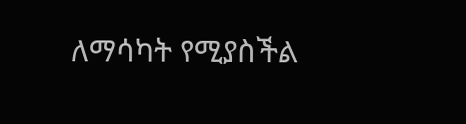ለማሳካት የሚያስችል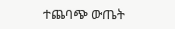ተጨባጭ ውጤት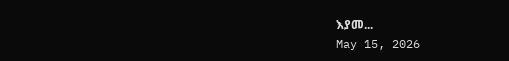እያመ...
May 15, 2026